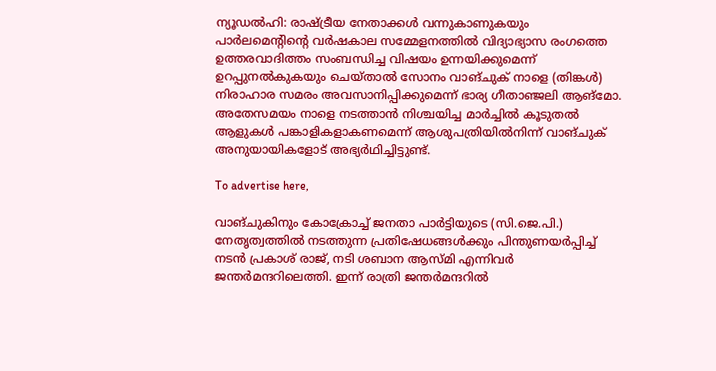ന്യൂഡൽഹി: രാഷ്ട്രീയ നേതാക്കൾ വന്നുകാണുകയും പാർലമെന്റിന്റെ വർഷകാല സമ്മേളനത്തിൽ വിദ്യാഭ്യാസ രംഗത്തെ ഉത്തരവാദിത്തം സംബന്ധിച്ച വിഷയം ഉന്നയിക്കുമെന്ന് ഉറപ്പുനൽകുകയും ചെയ്താൽ സോനം വാങ്ചുക് നാളെ (തിങ്കൾ) നിരാഹാര സമരം അവസാനിപ്പിക്കുമെന്ന് ഭാര്യ ഗീതാഞ്ജലി ആങ്മോ. അതേസമയം നാളെ നടത്താൻ നിശ്ചയിച്ച മാർച്ചിൽ കൂടുതൽ ആളുകൾ പങ്കാളികളാകണമെന്ന് ആശുപത്രിയിൽനിന്ന് വാങ്ചുക് അനുയായികളോട് അഭ്യർഥിച്ചിട്ടുണ്ട്.

To advertise here,

വാങ്ചുകിനും കോക്രോച്ച് ജനതാ പാർട്ടിയുടെ (സി.ജെ.പി.) നേതൃത്വത്തിൽ നടത്തുന്ന പ്രതിഷേധങ്ങൾക്കും പിന്തുണയർപ്പിച്ച് നടൻ പ്രകാശ് രാജ്, നടി ശബാന ആസ്മി എന്നിവർ ജന്തർമന്ദറിലെത്തി. ഇന്ന് രാത്രി ജന്തർമന്ദറിൽ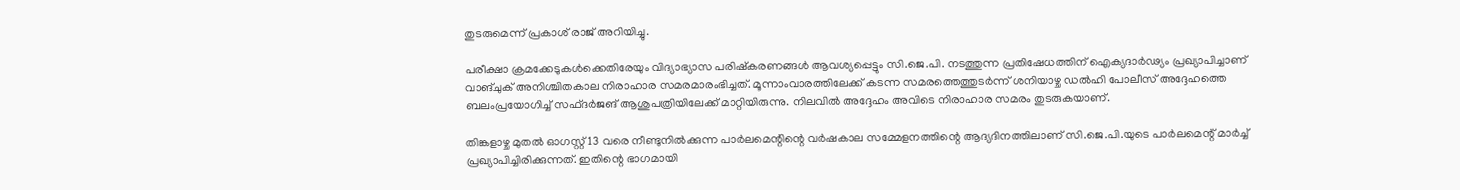തുടരുമെന്ന് പ്രകാശ് രാജ് അറിയിച്ചു.

പരീക്ഷാ ക്രമക്കേടുകൾക്കെതിരേയും വിദ്യാഭ്യാസ പരിഷ്‌കരണങ്ങൾ ആവശ്യപ്പെട്ടും സി.ജെ.പി. നടത്തുന്ന പ്രതിഷേധത്തിന് ഐക്യദാർഢ്യം പ്രഖ്യാപിച്ചാണ് വാങ്ചുക് അനിശ്ചിതകാല നിരാഹാര സമരമാരംഭിച്ചത്. മൂന്നാംവാരത്തിലേക്ക് കടന്ന സമരത്തെത്തുടർന്ന് ശനിയാഴ്ച ഡൽഹി പോലീസ് അദ്ദേഹത്തെ ബലംപ്രയോഗിച്ച് സഫ്ദർജങ് ആശുപത്രിയിലേക്ക് മാറ്റിയിരുന്നു. നിലവിൽ അദ്ദേഹം അവിടെ നിരാഹാര സമരം തുടരുകയാണ്.

തിങ്കളാഴ്ച മുതൽ ഓഗസ്റ്റ് 13 വരെ നീണ്ടുനിൽക്കുന്ന പാർലമെന്റിന്റെ വർഷകാല സമ്മേളനത്തിന്റെ ആദ്യദിനത്തിലാണ് സി.ജെ.പി.യുടെ പാർലമെന്റ് മാർച്ച് പ്രഖ്യാപിച്ചിരിക്കുന്നത്. ഇതിന്റെ ഭാഗമായി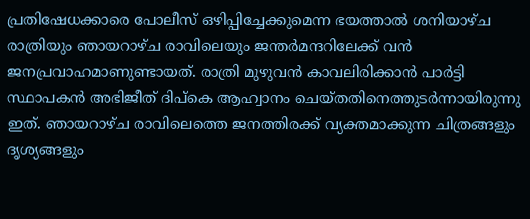പ്രതിഷേധക്കാരെ പോലീസ് ഒഴിപ്പിച്ചേക്കുമെന്ന ഭയത്താൽ ശനിയാഴ്ച രാത്രിയും ഞായറാഴ്ച രാവിലെയും ജന്തർമന്ദറിലേക്ക് വൻ ജനപ്രവാഹമാണുണ്ടായത്. രാത്രി മുഴുവൻ കാവലിരിക്കാൻ പാർട്ടി സ്ഥാപകൻ അഭിജീത് ദിപ്‌കെ ആഹ്വാനം ചെയ്തതിനെത്തുടർന്നായിരുന്നു ഇത്. ഞായറാഴ്ച രാവിലെത്തെ ജനത്തിരക്ക് വ്യക്തമാക്കുന്ന ചിത്രങ്ങളും ദൃശ്യങ്ങളും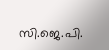സി.ജെ.പി.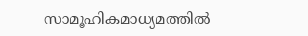സാമൂഹികമാധ്യമത്തിൽ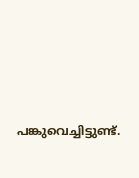പങ്കുവെച്ചിട്ടുണ്ട്.